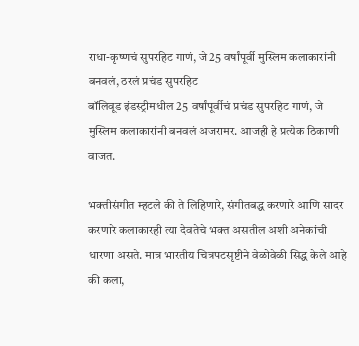राधा-कृष्णचं सुपरहिट गाणं, जे 25 वर्षांपूर्वी मुस्लिम कलाकारांनी बनवलं, ठरलं प्रचंड सुपरहिट
बॉलिवूड इंडस्ट्रीमधील 25 वर्षांपूर्वीचं प्रचंड सुपरहिट गाणं, जे मुस्लिम कलाकारांनी बनवलं अजरामर. आजही हे प्रत्येक ठिकाणी वाजत.

भक्तीसंगीत म्हटले की ते लिहिणारे, संगीतबद्ध करणारे आणि सादर करणारे कलाकारही त्या देवतेचे भक्त असतील अशी अनेकांची धारणा असते. मात्र भारतीय चित्रपटसृष्टीने वेळोवेळी सिद्ध केले आहे की कला,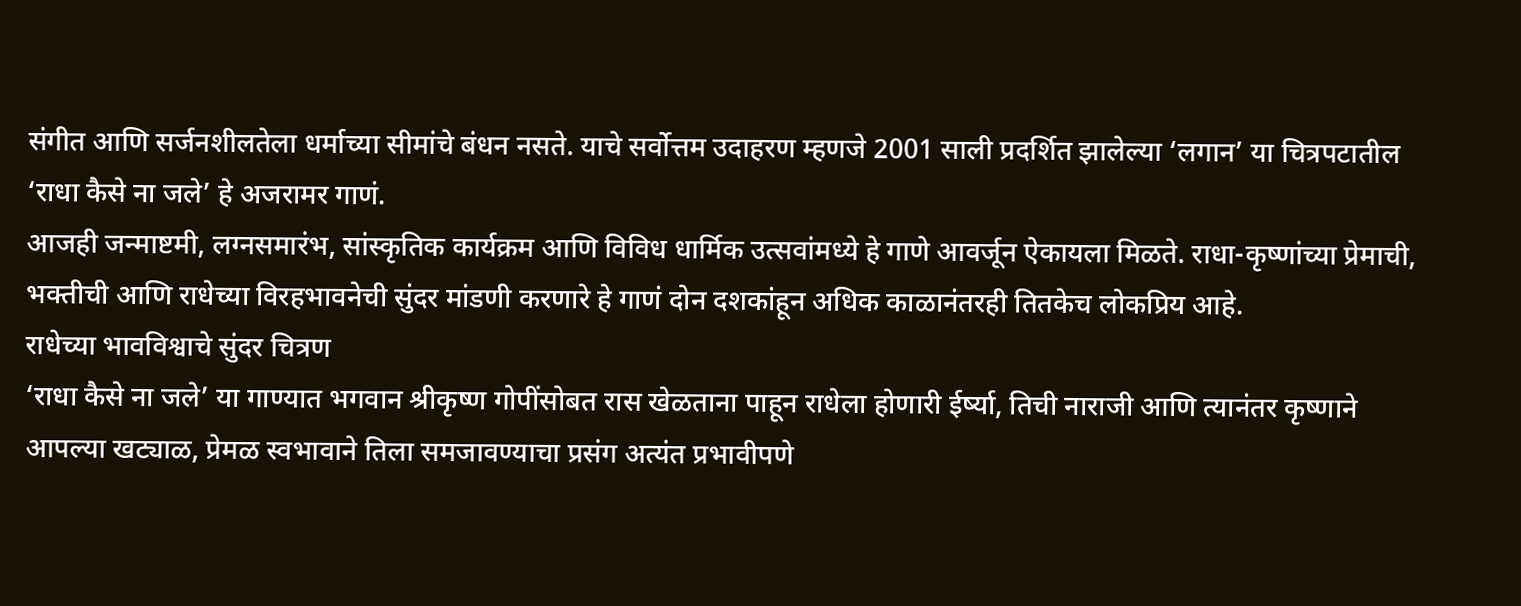संगीत आणि सर्जनशीलतेला धर्माच्या सीमांचे बंधन नसते. याचे सर्वोत्तम उदाहरण म्हणजे 2001 साली प्रदर्शित झालेल्या ‘लगान’ या चित्रपटातील ‘राधा कैसे ना जले’ हे अजरामर गाणं.
आजही जन्माष्टमी, लग्नसमारंभ, सांस्कृतिक कार्यक्रम आणि विविध धार्मिक उत्सवांमध्ये हे गाणे आवर्जून ऐकायला मिळते. राधा-कृष्णांच्या प्रेमाची, भक्तीची आणि राधेच्या विरहभावनेची सुंदर मांडणी करणारे हे गाणं दोन दशकांहून अधिक काळानंतरही तितकेच लोकप्रिय आहे.
राधेच्या भावविश्वाचे सुंदर चित्रण
‘राधा कैसे ना जले’ या गाण्यात भगवान श्रीकृष्ण गोपींसोबत रास खेळताना पाहून राधेला होणारी ईर्ष्या, तिची नाराजी आणि त्यानंतर कृष्णाने आपल्या खट्याळ, प्रेमळ स्वभावाने तिला समजावण्याचा प्रसंग अत्यंत प्रभावीपणे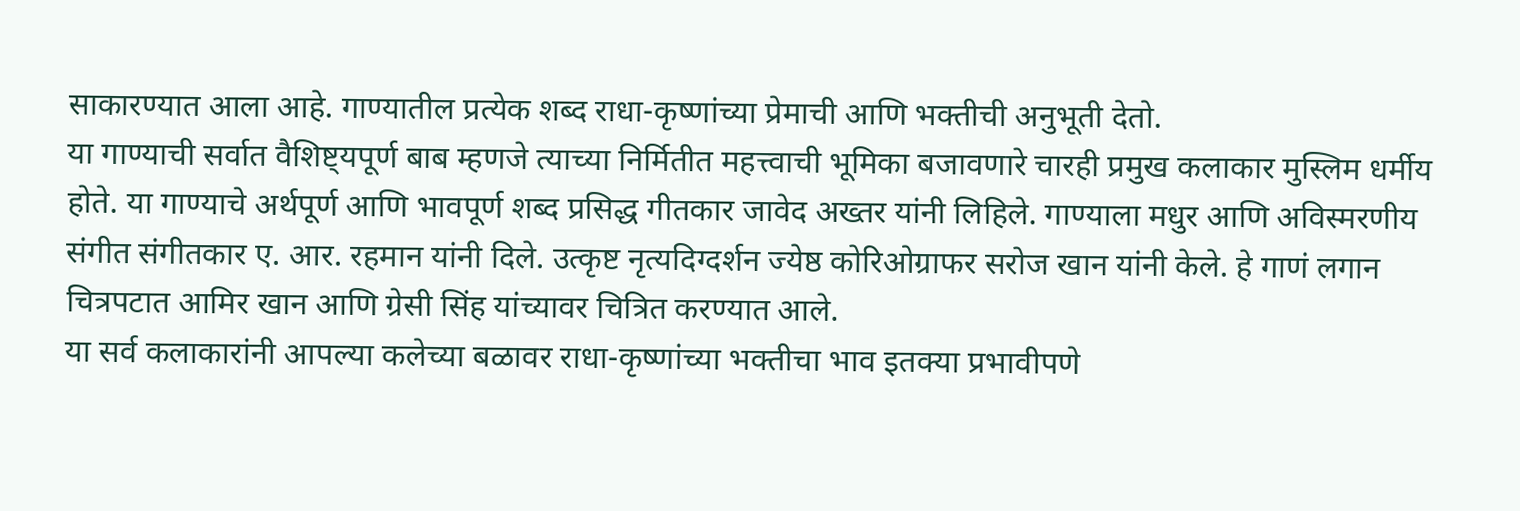साकारण्यात आला आहे. गाण्यातील प्रत्येक शब्द राधा-कृष्णांच्या प्रेमाची आणि भक्तीची अनुभूती देतो.
या गाण्याची सर्वात वैशिष्ट्यपूर्ण बाब म्हणजे त्याच्या निर्मितीत महत्त्वाची भूमिका बजावणारे चारही प्रमुख कलाकार मुस्लिम धर्मीय होते. या गाण्याचे अर्थपूर्ण आणि भावपूर्ण शब्द प्रसिद्ध गीतकार जावेद अख्तर यांनी लिहिले. गाण्याला मधुर आणि अविस्मरणीय संगीत संगीतकार ए. आर. रहमान यांनी दिले. उत्कृष्ट नृत्यदिग्दर्शन ज्येष्ठ कोरिओग्राफर सरोज खान यांनी केले. हे गाणं लगान चित्रपटात आमिर खान आणि ग्रेसी सिंह यांच्यावर चित्रित करण्यात आले.
या सर्व कलाकारांनी आपल्या कलेच्या बळावर राधा-कृष्णांच्या भक्तीचा भाव इतक्या प्रभावीपणे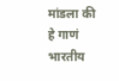मांडला की हे गाणं भारतीय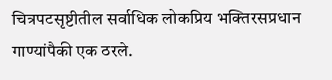चित्रपटसृष्टीतील सर्वाधिक लोकप्रिय भक्तिरसप्रधान गाण्यांपैकी एक ठरले.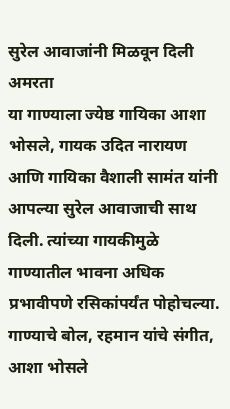सुरेल आवाजांनी मिळवून दिली अमरता
या गाण्याला ज्येष्ठ गायिका आशा भोसले, गायक उदित नारायण आणि गायिका वैशाली सामंत यांनी आपल्या सुरेल आवाजाची साथ दिली. त्यांच्या गायकीमुळे गाण्यातील भावना अधिक प्रभावीपणे रसिकांपर्यंत पोहोचल्या.
गाण्याचे बोल, रहमान यांचे संगीत, आशा भोसले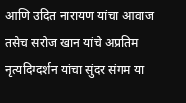आणि उदित नारायण यांचा आवाज तसेच सरोज खान यांचे अप्रतिम नृत्यदिग्दर्शन यांचा सुंदर संगम या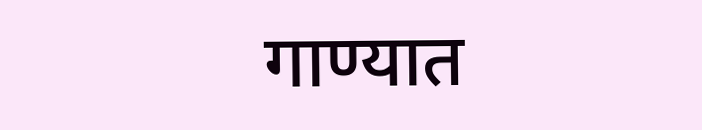गाण्यात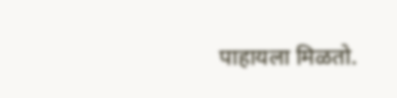पाहायला मिळतो.